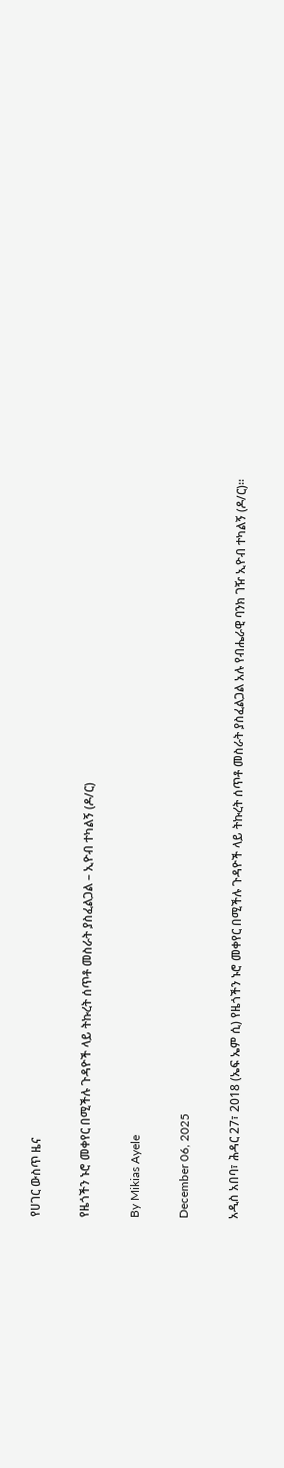የሀገር ውስጥ ዜና

የዜጎችን ኑሮ መቀየር በሚችሉ ጉዳዮች ላይ ትኩረት ሰጥቶ መስራት ያስፈልጋል – ኢዮብ ተካልኝ (ዶ/ር)

By Mikias Ayele

December 06, 2025

አዲስ አበባ፣ ሕዳር 27፣ 2018 (ኤፍ ኤም ሲ) የዜጎችን ኑሮ መቀየር በሚችሉ ጉዳዮች ላይ ትኩረት ሰጥቶ መስራት ያስፈልጋል አሉ የብሔራዊ ባንክ ገዥ ኢዮብ ተካልኝ (ዶ/ር)፡፡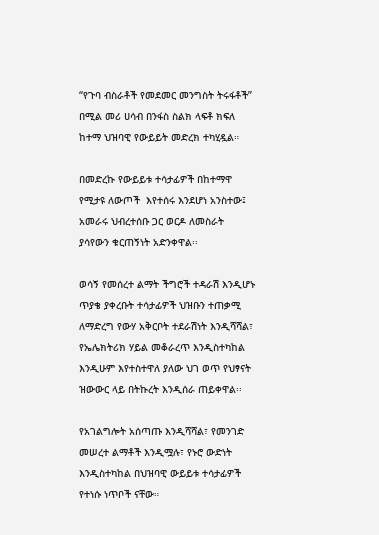“የጉባ ብስራቶች የመደመር መንግስት ትሩፋቶች” በሚል መሪ ሀሳብ በንፋስ ስልክ ላፍቶ ክፍለ ከተማ ህዝባዊ የውይይት መድረክ ተካሂዷል።

በመድረኩ የውይይቱ ተሳታፊዎች በከተማዋ የሚታዩ ለውጦች  እየተሰሩ እንደሆነ አንስተው፤ አመራሩ ህብረተሰቡ ጋር ወርዶ ለመስራት ያሳየውን ቁርጠኝነት አድንቀዋል፡፡

ወሳኝ የመሰረተ ልማት ችግሮች ተዳራሽ እንዲሆኑ ጥያቄ ያቀረቡት ተሳታፊዎች ህዝቡን ተጠቃሚ ለማድረግ የውሃ አቅርቦት ተደራሽነት እንዲሻሻል፣ የኤሌክትሪክ ሃይል መቆራረጥ እንዲስተካከል እንዲሁም እየተስተዋለ ያለው ህገ ወጥ የህፃናት ዝውውር ላይ በትኩረት እንዲሰራ ጠይቀዋል፡፡

የአገልግሎት አሰጣጡ እንዲሻሻል፣ የመንገድ መሠረተ ልማቶች እንዲሟሉ፣ የኑሮ ውድነት እንዲስተካከል በህዝባዊ ውይይቱ ተሳታፊዎች የተነሱ ነጥቦች ናቸው።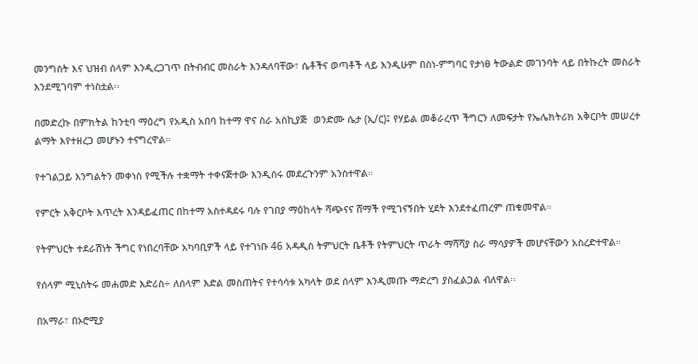መንግስት እና ህዝብ ሰላም እንዲረጋገጥ በትብብር መስራት እንዳለባቸው፣ ሴቶችና ወጣቶች ላይ እንዲሁም በስነ-ምግባር የታነፀ ትውልድ መገንባት ላይ በትኩረት መስራት እንደሚገባም ተነስቷል፡፡

በመድረኩ በምክትል ከንቲባ ማዕረግ የአዲስ አበባ ከተማ ዋና ስራ አስኪያጅ  ወንድሙ ሴታ (ኢ/ር)፤ የሃይል መቆራረጥ ችግርን ለመፍታት የኤሌክትሪክ አቅርቦት መሠረተ ልማት እየተዘረጋ መሆኑን ተናግረዋል።

የተገልጋይ እንግልትን መቀነስ የሚችሉ ተቋማት ተቀናጅተው እንዲሰሩ መደረጉንም አንስተዋል።

የምርት አቅርቦት እጥረት እንዳይፈጠር በከተማ አስተዳደሩ ባሉ የገበያ ማዕከላት ሻጭናና ሸማች የሚገናኝበት ሂደት እንደተፈጠረም ጠቁመዋል።

የትምህርት ተደራሽነት ችግር የነበረባቸው አካባቢዎች ላይ የተገነቡ 46 አዳዲስ ትምህርት ቤቶች የትምህርት ጥራት ማሻሻያ ስራ ማሳያዎች መሆናቸውን አስረድተዋል።

የሰላም ሚኒስትሩ መሐመድ እድሪስ÷ ለሰላም እድል መስጠትና የተሳሳቱ አካላት ወደ ሰላም እንዲመጡ ማድረግ ያስፈልጋል ብለዋል፡፡

በአማራ፣ በኦሮሚያ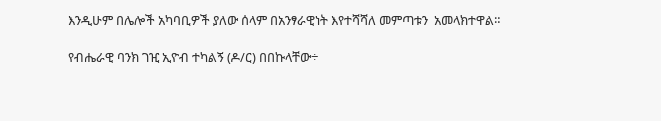እንዲሁም በሌሎች አካባቢዎች ያለው ሰላም በአንፃራዊነት እየተሻሻለ መምጣቱን  አመላክተዋል።

የብሔራዊ ባንክ ገዢ ኢዮብ ተካልኝ (ዶ/ር) በበኩላቸው÷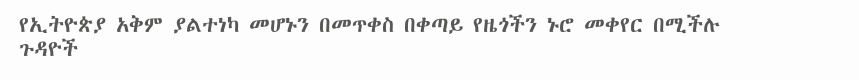የኢትዮጵያ አቅም ያልተነካ መሆኑን በመጥቀስ በቀጣይ የዜጎችን ኑሮ መቀየር በሚችሉ ጉዳዮች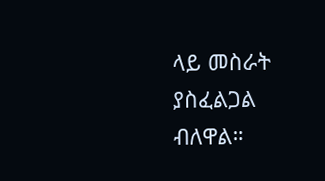ላይ መስራት ያስፈልጋል ብለዋል።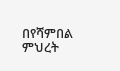በየሻምበል ምህረት